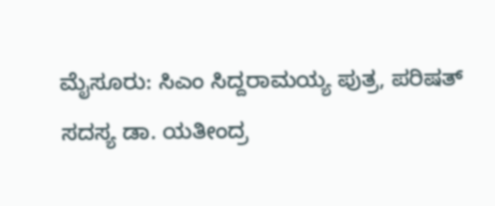ಮೈಸೂರು: ಸಿಎಂ ಸಿದ್ದರಾಮಯ್ಯ ಪುತ್ರ, ಪರಿಷತ್ ಸದಸ್ಯ ಡಾ. ಯತೀಂದ್ರ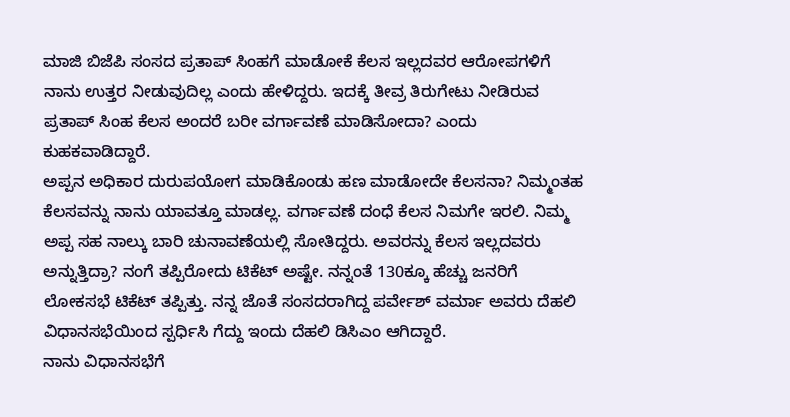ಮಾಜಿ ಬಿಜೆಪಿ ಸಂಸದ ಪ್ರತಾಪ್ ಸಿಂಹಗೆ ಮಾಡೋಕೆ ಕೆಲಸ ಇಲ್ಲದವರ ಆರೋಪಗಳಿಗೆ ನಾನು ಉತ್ತರ ನೀಡುವುದಿಲ್ಲ ಎಂದು ಹೇಳಿದ್ದರು. ಇದಕ್ಕೆ ತೀವ್ರ ತಿರುಗೇಟು ನೀಡಿರುವ ಪ್ರತಾಪ್ ಸಿಂಹ ಕೆಲಸ ಅಂದರೆ ಬರೀ ವರ್ಗಾವಣೆ ಮಾಡಿಸೋದಾ? ಎಂದು ಕುಹಕವಾಡಿದ್ದಾರೆ.
ಅಪ್ಪನ ಅಧಿಕಾರ ದುರುಪಯೋಗ ಮಾಡಿಕೊಂಡು ಹಣ ಮಾಡೋದೇ ಕೆಲಸನಾ? ನಿಮ್ಮಂತಹ ಕೆಲಸವನ್ನು ನಾನು ಯಾವತ್ತೂ ಮಾಡಲ್ಲ. ವರ್ಗಾವಣೆ ದಂಧೆ ಕೆಲಸ ನಿಮಗೇ ಇರಲಿ. ನಿಮ್ಮ ಅಪ್ಪ ಸಹ ನಾಲ್ಕು ಬಾರಿ ಚುನಾವಣೆಯಲ್ಲಿ ಸೋತಿದ್ದರು. ಅವರನ್ನು ಕೆಲಸ ಇಲ್ಲದವರು ಅನ್ನುತ್ತಿದ್ರಾ? ನಂಗೆ ತಪ್ಪಿರೋದು ಟಿಕೆಟ್ ಅಷ್ಟೇ. ನನ್ನಂತೆ 130ಕ್ಕೂ ಹೆಚ್ಚು ಜನರಿಗೆ ಲೋಕಸಭೆ ಟಿಕೆಟ್ ತಪ್ಪಿತ್ತು. ನನ್ನ ಜೊತೆ ಸಂಸದರಾಗಿದ್ದ ಪರ್ವೇಶ್ ವರ್ಮಾ ಅವರು ದೆಹಲಿ ವಿಧಾನಸಭೆಯಿಂದ ಸ್ಪರ್ಧಿಸಿ ಗೆದ್ದು ಇಂದು ದೆಹಲಿ ಡಿಸಿಎಂ ಆಗಿದ್ದಾರೆ.
ನಾನು ವಿಧಾನಸಭೆಗೆ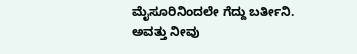ಮೈಸೂರಿನಿಂದಲೇ ಗೆದ್ದು ಬರ್ತೀನಿ. ಅವತ್ತು ನೀವು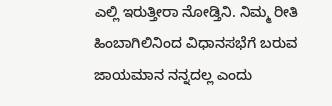ಎಲ್ಲಿ ಇರುತ್ತೀರಾ ನೋಡ್ತಿನಿ. ನಿಮ್ಮ ರೀತಿ ಹಿಂಬಾಗಿಲಿನಿಂದ ವಿಧಾನಸಭೆಗೆ ಬರುವ ಜಾಯಮಾನ ನನ್ನದಲ್ಲ ಎಂದು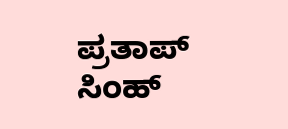ಪ್ರತಾಪ್ ಸಿಂಹ್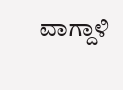ವಾಗ್ದಾಳಿ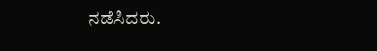ನಡೆಸಿದರು.